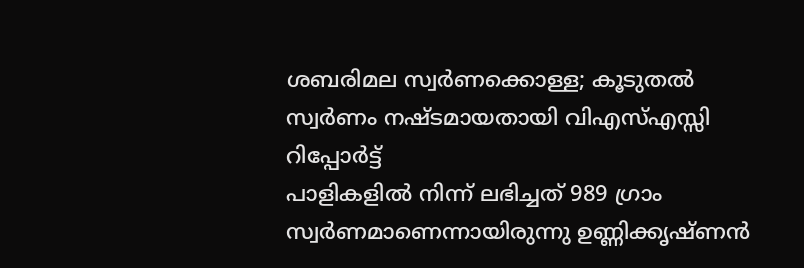ശബരിമല സ്വർണക്കൊള്ള; കൂടുതൽ സ്വർണം നഷ്ടമായതായി വിഎസ്എസ്സി റിപ്പോർട്ട്
പാളികളിൽ നിന്ന് ലഭിച്ചത് 989 ഗ്രാം സ്വർണമാണെന്നായിരുന്നു ഉണ്ണിക്കൃഷ്ണൻ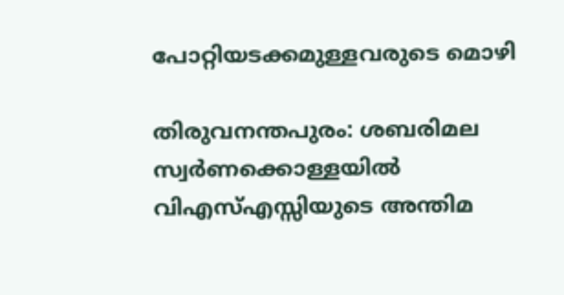പോറ്റിയടക്കമുള്ളവരുടെ മൊഴി

തിരുവനന്തപുരം: ശബരിമല സ്വർണക്കൊള്ളയിൽ വിഎസ്എസ്സിയുടെ അന്തിമ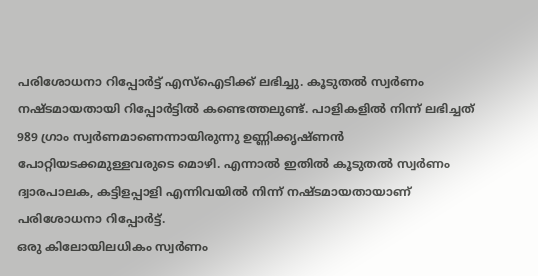പരിശോധനാ റിപ്പോർട്ട് എസ്ഐടിക്ക് ലഭിച്ചു. കൂടുതൽ സ്വർണം നഷ്ടമായതായി റിപ്പോർട്ടിൽ കണ്ടെത്തലുണ്ട്. പാളികളിൽ നിന്ന് ലഭിച്ചത് 989 ഗ്രാം സ്വർണമാണെന്നായിരുന്നു ഉണ്ണിക്കൃഷ്ണൻ പോറ്റിയടക്കമുള്ളവരുടെ മൊഴി. എന്നാൽ ഇതിൽ കൂടുതൽ സ്വർണം ദ്വാരപാലക, കട്ടിളപ്പാളി എന്നിവയിൽ നിന്ന് നഷ്ടമായതായാണ് പരിശോധനാ റിപ്പോർട്ട്.
ഒരു കിലോയിലധികം സ്വർണം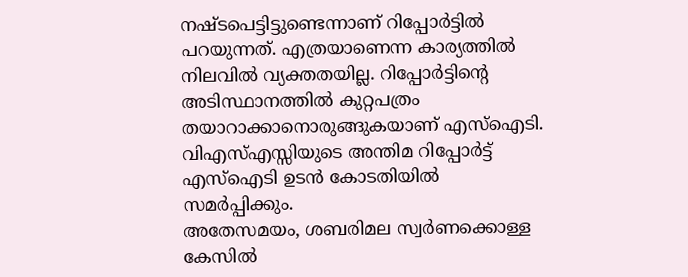നഷ്ടപെട്ടിട്ടുണ്ടെന്നാണ് റിപ്പോർട്ടിൽ പറയുന്നത്. എത്രയാണെന്ന കാര്യത്തിൽ നിലവിൽ വ്യക്തതയില്ല. റിപ്പോർട്ടിന്റെ അടിസ്ഥാനത്തിൽ കുറ്റപത്രം തയാറാക്കാനൊരുങ്ങുകയാണ് എസ്ഐടി. വിഎസ്എസ്സിയുടെ അന്തിമ റിപ്പോർട്ട് എസ്ഐടി ഉടൻ കോടതിയിൽ സമർപ്പിക്കും.
അതേസമയം, ശബരിമല സ്വർണക്കൊള്ള കേസിൽ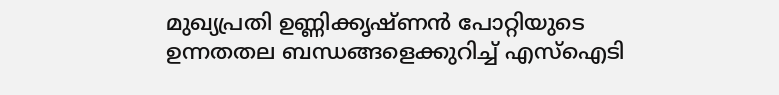മുഖ്യപ്രതി ഉണ്ണിക്കൃഷ്ണൻ പോറ്റിയുടെ ഉന്നതതല ബന്ധങ്ങളെക്കുറിച്ച് എസ്ഐടി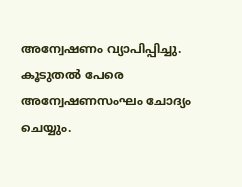അന്വേഷണം വ്യാപിപ്പിച്ചു. കൂടുതൽ പേരെ അന്വേഷണസംഘം ചോദ്യം ചെയ്യും.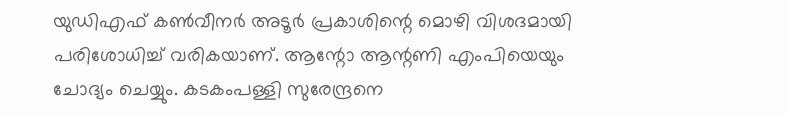യുഡിഎഫ് കൺവീനർ അടൂർ പ്രകാശിന്റെ മൊഴി വിശദമായി പരിശോധിച്ച് വരികയാണ്. ആന്റോ ആന്റണി എംപിയെയും ചോദ്യം ചെയ്യും. കടകംപള്ളി സുരേന്ദ്രനെ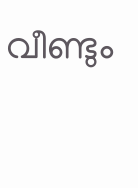വീണ്ടും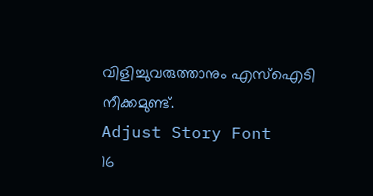വിളിച്ചുവരുത്താനും എസ്ഐടി നീക്കമുണ്ട്.
Adjust Story Font
16